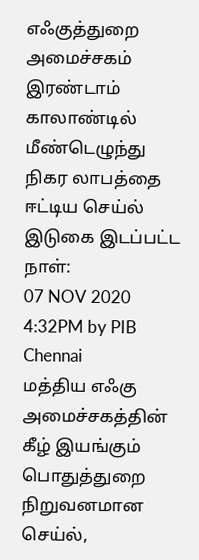எஃகுத்துறை அமைச்சகம்
இரண்டாம் காலாண்டில் மீண்டெழுந்து நிகர லாபத்தை ஈட்டிய செய்ல்
இடுகை இடப்பட்ட நாள்:
07 NOV 2020 4:32PM by PIB Chennai
மத்திய எஃகு அமைச்சகத்தின் கீழ் இயங்கும் பொதுத்துறை நிறுவனமான செய்ல்,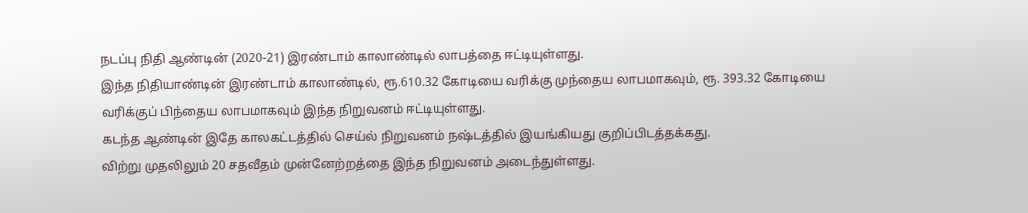நடப்பு நிதி ஆண்டின் (2020-21) இரண்டாம் காலாண்டில் லாபத்தை ஈட்டியுள்ளது.
இந்த நிதியாண்டின் இரண்டாம் காலாண்டில், ரூ.610.32 கோடியை வரிக்கு முந்தைய லாபமாகவும், ரூ. 393.32 கோடியை வரிக்குப் பிந்தைய லாபமாகவும் இந்த நிறுவனம் ஈட்டியுள்ளது.
கடந்த ஆண்டின் இதே காலகட்டத்தில் செய்ல் நிறுவனம் நஷ்டத்தில் இயங்கியது குறிப்பிடத்தக்கது.
விற்று முதலிலும் 20 சதவீதம் முன்னேற்றத்தை இந்த நிறுவனம் அடைந்துள்ளது.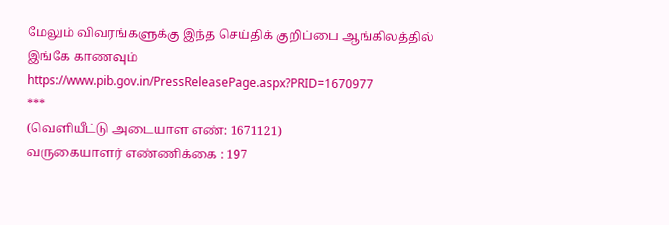மேலும் விவரங்களுக்கு இந்த செய்திக் குறிப்பை ஆங்கிலத்தில் இங்கே காணவும்
https://www.pib.gov.in/PressReleasePage.aspx?PRID=1670977
***
(வெளியீட்டு அடையாள எண்: 1671121)
வருகையாளர் எண்ணிக்கை : 197